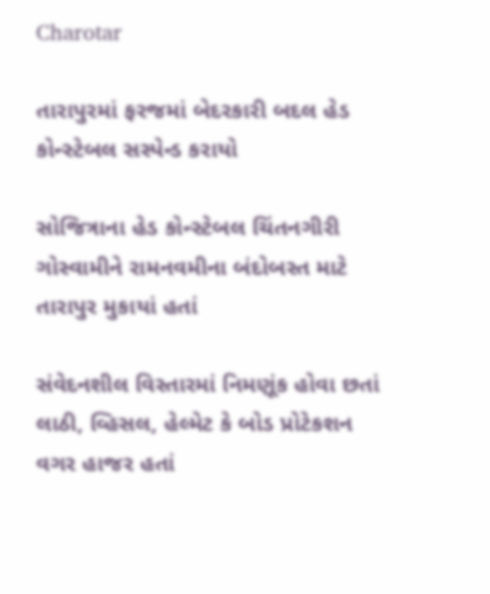Charotar

તારાપુરમાં ફરજમાં બેદરકારી બદલ હેડ કોન્સ્ટેબલ સસ્પેન્ડ કરાયો

સોજિત્રાના હેડ કોન્સ્ટેબલ ચિંતનગીરી ગોસ્વામીને રામનવમીના બંદોબસ્ત માટે તારાપુર મુકાયાં હતાં

સંવેદનશીલ વિસ્તારમાં નિમણૂંક હોવા છતાં લાઠી, વ્હિસલ, હેલ્મેટ કે બોડ પ્રોટેકશન વગર હાજર હતાં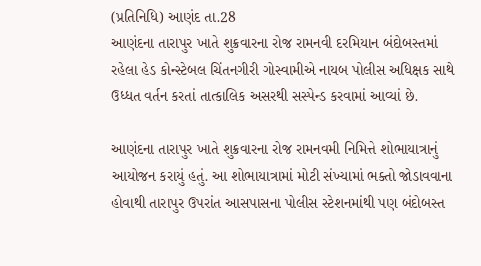(પ્રતિનિધિ) આણંદ તા.28
આણંદના તારાપુર ખાતે શુક્રવારના રોજ રામનવી દરમિયાન બંદોબસ્તમાં રહેલા હેડ કોન્સ્ટેબલ ચિંતનગીરી ગોસ્વામીએ નાયબ પોલીસ અધિક્ષક સાથે ઉધ્ધત વર્તન કરતાં તાત્કાલિક અસરથી સસ્પેન્ડ કરવામાં આવ્યાં છે.

આણંદના તારાપુર ખાતે શુક્રવારના રોજ રામનવમી નિમિત્તે શોભાયાત્રાનું આયોજન કરાયું હતું. આ શોભાયાત્રામાં મોટી સંખ્યામાં ભક્તો જોડાવવાના હોવાથી તારાપુર ઉપરાંત આસપાસના પોલીસ સ્ટેશનમાંથી પણ બંદોબસ્ત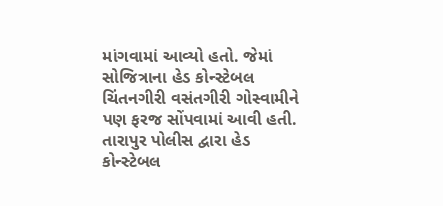માંગવામાં આવ્યો હતો. જેમાં સોજિત્રાના હેડ કોન્સ્ટેબલ ચિંતનગીરી વસંતગીરી ગોસ્વામીને પણ ફરજ સોંપવામાં આવી હતી. તારાપુર પોલીસ દ્વારા હેડ કોન્સ્ટેબલ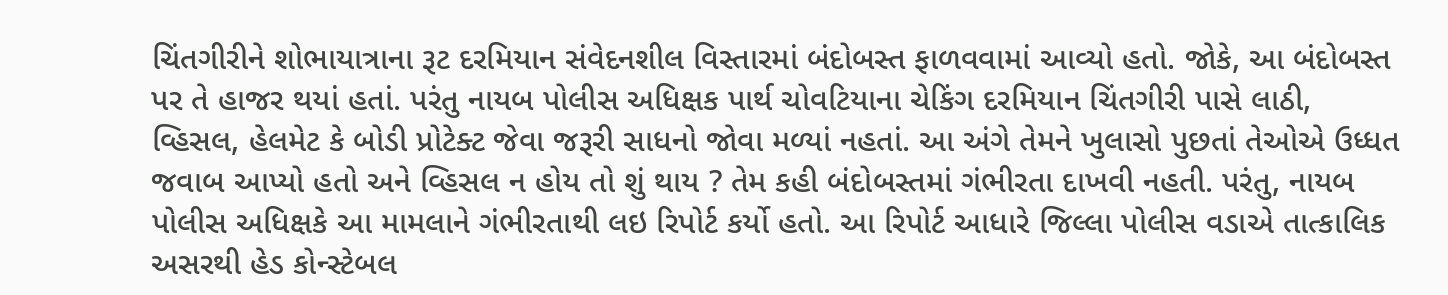ચિંતગીરીને શોભાયાત્રાના રૂટ દરમિયાન સંવેદનશીલ વિસ્તારમાં બંદોબસ્ત ફાળવવામાં આવ્યો હતો. જોકે, આ બંદોબસ્ત પર તે હાજર થયાં હતાં. પરંતુ નાયબ પોલીસ અધિક્ષક પાર્થ ચોવટિયાના ચેકિંગ દરમિયાન ચિંતગીરી પાસે લાઠી, વ્હિસલ, હેલમેટ કે બોડી પ્રોટેક્ટ જેવા જરૂરી સાધનો જોવા મળ્યાં નહતાં. આ અંગે તેમને ખુલાસો પુછતાં તેઓએ ઉધ્ધત જવાબ આપ્યો હતો અને વ્હિસલ ન હોય તો શું થાય ? તેમ કહી બંદોબસ્તમાં ગંભીરતા દાખવી નહતી. પરંતુ, નાયબ પોલીસ અધિક્ષકે આ મામલાને ગંભીરતાથી લઇ રિપોર્ટ કર્યો હતો. આ રિપોર્ટ આધારે જિલ્લા પોલીસ વડાએ તાત્કાલિક અસરથી હેડ કોન્સ્ટેબલ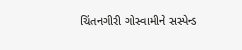ચિંતનગીરી ગોસ્વામીને સસ્પેન્ડ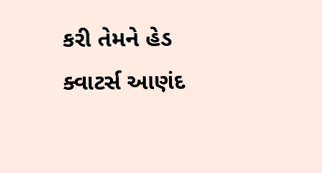કરી તેમને હેડ ક્વાટર્સ આણંદ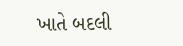ખાતે બદલી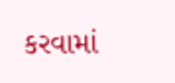કરવામાં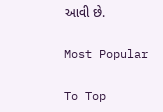આવી છે.

Most Popular

To Top